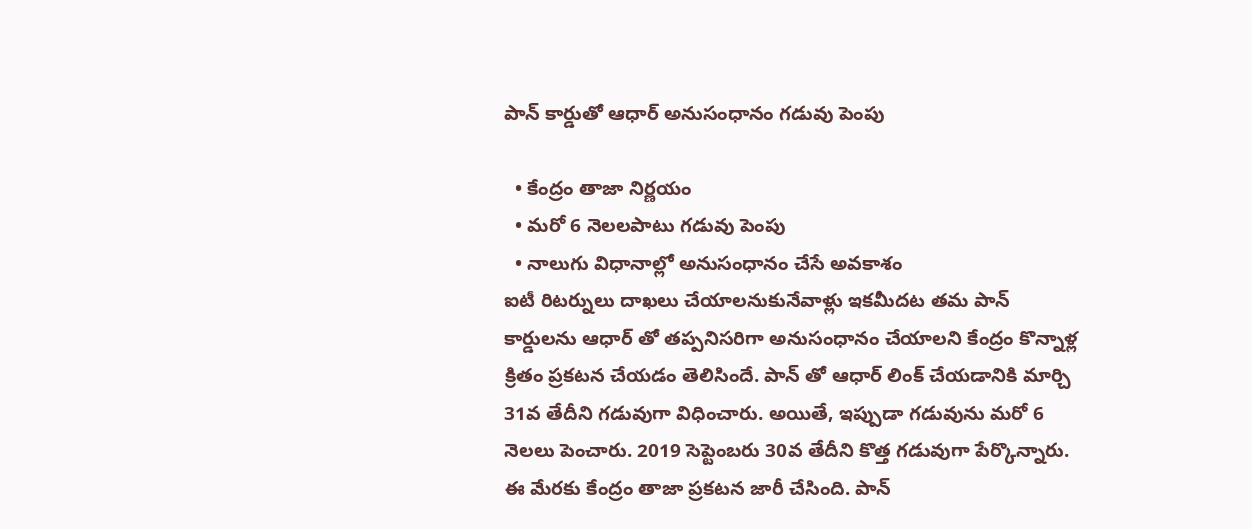పాన్ కార్డుతో ఆధార్ అనుసంధానం గడువు పెంపు

  • కేంద్రం తాజా నిర్ణయం
  • మరో 6 నెలలపాటు గడువు పెంపు
  • నాలుగు విధానాల్లో అనుసంధానం చేసే అవకాశం
ఐటీ రిటర్నులు దాఖలు చేయాలనుకునేవాళ్లు ఇకమీదట తమ పాన్ కార్డులను ఆధార్ తో తప్పనిసరిగా అనుసంధానం చేయాలని కేంద్రం కొన్నాళ్ల క్రితం ప్రకటన చేయడం తెలిసిందే. పాన్ తో ఆధార్ లింక్ చేయడానికి మార్చి 31వ తేదీని గడువుగా విధించారు. అయితే, ఇప్పుడా గడువును మరో 6 నెలలు పెంచారు. 2019 సెప్టెంబరు 30వ తేదీని కొత్త గడువుగా పేర్కొన్నారు. ఈ మేరకు కేంద్రం తాజా ప్రకటన జారీ చేసింది. పాన్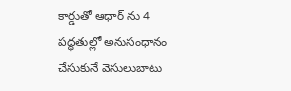కార్డుతో ఆధార్ ను 4 పద్ధతుల్లో అనుసంధానం చేసుకునే వెసులుబాటు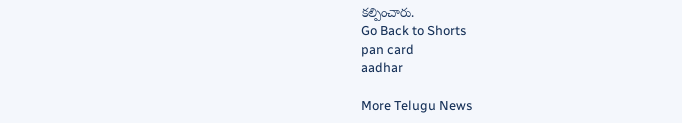కల్పించారు.
Go Back to Shorts
pan card
aadhar

More Telugu News